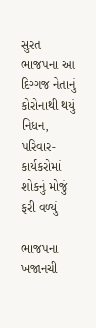સુરત ભાજપના આ દિગ્ગજ નેતાનું કોરોનાથી થયું નિધન, પરિવાર-કાર્યકરોમાં શોકનું મોજું ફરી વળ્યું

ભાજપના ખજાનચી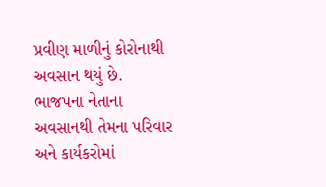પ્રવીણ માળીનું કોરોનાથી અવસાન થયું છે. ભાજપના નેતાના અવસાનથી તેમના પરિવાર અને કાર્યકરોમાં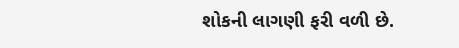શોકની લાગણી ફરી વળી છે.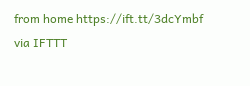from home https://ift.tt/3dcYmbf
via IFTTT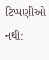ટિપ્પણીઓ નથી: